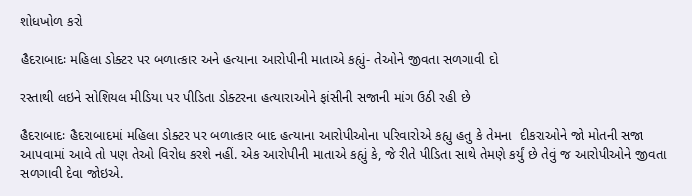શોધખોળ કરો

હૈદરાબાદઃ મહિલા ડોક્ટર પર બળાત્કાર અને હત્યાના આરોપીની માતાએ કહ્યું- તેઓને જીવતા સળગાવી દો

રસ્તાથી લઇને સોશિયલ મીડિયા પર પીડિતા ડોક્ટરના હત્યારાઓને ફાંસીની સજાની માંગ ઉઠી રહી છે

હૈદરાબાદઃ હૈદરાબાદમાં મહિલા ડોક્ટર પર બળાત્કાર બાદ હત્યાના આરોપીઓના પરિવારોએ કહ્યુ હતુ કે તેમના  દીકરાઓને જો મોતની સજા આપવામાં આવે તો પણ તેઓ વિરોધ કરશે નહીં. એક આરોપીની માતાએ કહ્યું કે, જે રીતે પીડિતા સાથે તેમણે કર્યું છે તેવું જ આરોપીઓને જીવતા સળગાવી દેવા જોઇએ.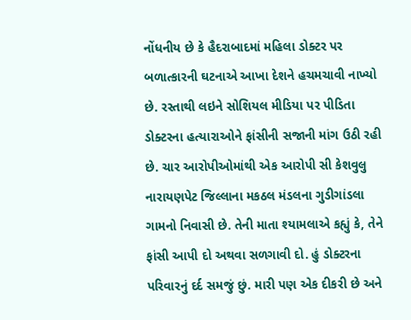નોંધનીય છે કે હૈદરાબાદમાં મહિલા ડોક્ટર પર બળાત્કારની ઘટનાએ આખા દેશને હચમચાવી નાખ્યો છે. રસ્તાથી લઇને સોશિયલ મીડિયા પર પીડિતા ડોક્ટરના હત્યારાઓને ફાંસીની સજાની માંગ ઉઠી રહી છે. ચાર આરોપીઓમાંથી એક આરોપી સી કેશવુલુ નારાયણપેટ જિલ્લાના મકઠલ મંડલના ગુડીગાંડલા ગામનો નિવાસી છે. તેની માતા શ્યામલાએ કહ્યું કે, તેને ફાંસી આપી દો અથવા સળગાવી દો. હું ડોક્ટરના પરિવારનું દર્દ સમજું છું. મારી પણ એક દીકરી છે અને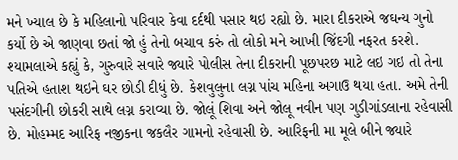મને ખ્યાલ છે કે મહિલાનો પરિવાર કેવા દર્દથી પસાર થઇ રહ્યો છે. મારા દીકરાએ જઘન્ય ગુનો કર્યો છે એ જાણવા છતાં જો હું તેનો બચાવ કરું તો લોકો મને આખી જિંદગી નફરત કરશે. શ્યામલાએ કહ્યું કે, ગુરુવારે સવારે જ્યારે પોલીસ તેના દીકરાની પૂછપરછ માટે લઇ ગઇ તો તેના પતિએ હતાશ થઇને ઘર છોડી દીધું છે. કેશવુલુના લગ્ન પાંચ મહિના અગાઉ થયા હતા. અમે તેની પસંદગીની છોકરી સાથે લગ્ન કરાવ્યા છે. જોલૂં શિવા અને જોલૂ નવીન પણ ગુડીગાંડલાના રહેવાસી છે. મોહમ્મદ આરિફ નજીકના જકલૈર ગામનો રહેવાસી છે. આરિફની મા મૂલે બીને જ્યારે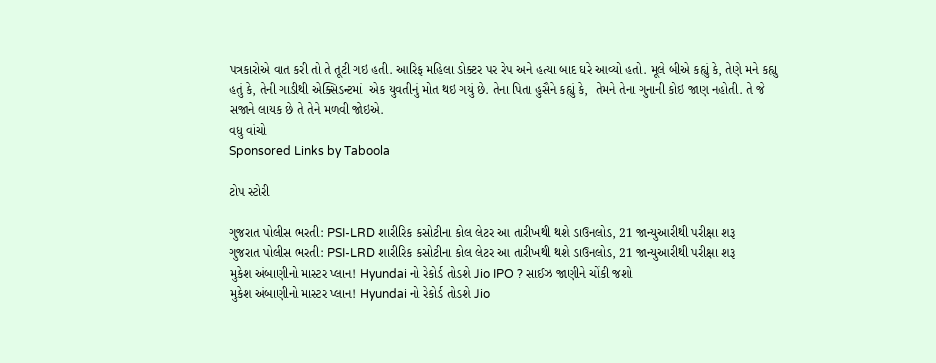પત્રકારોએ વાત કરી તો તે તૂટી ગઇ હતી. આરિફ મહિલા ડોક્ટર પર રેપ અને હત્યા બાદ ઘરે આવ્યો હતો. મૂલે બીએ કહ્યું કે, તેણે મને કહ્યુ હતું કે, તેની ગાડીથી એક્સિડન્ટમાં  એક યુવતીનું મોત થઇ ગયું છે. તેના પિતા હુસૈને કહ્યું કે,  તેમને તેના ગુનાની કોઇ જાણ નહોતી. તે જે સજાને લાયક છે તે તેને મળવી જોઇએ.
વધુ વાંચો
Sponsored Links by Taboola

ટોપ સ્ટોરી

ગુજરાત પોલીસ ભરતી: PSI-LRD શારીરિક કસોટીના કોલ લેટર આ તારીખથી થશે ડાઉનલોડ, 21 જાન્યુઆરીથી પરીક્ષા શરૂ
ગુજરાત પોલીસ ભરતી: PSI-LRD શારીરિક કસોટીના કોલ લેટર આ તારીખથી થશે ડાઉનલોડ, 21 જાન્યુઆરીથી પરીક્ષા શરૂ
મુકેશ અંબાણીનો માસ્ટર પ્લાન! Hyundai નો રેકોર્ડ તોડશે Jio IPO ? સાઈઝ જાણીને ચોંકી જશો
મુકેશ અંબાણીનો માસ્ટર પ્લાન! Hyundai નો રેકોર્ડ તોડશે Jio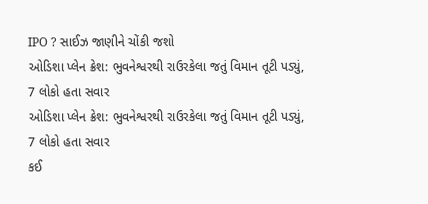IPO ? સાઈઝ જાણીને ચોંકી જશો
ઓડિશા પ્લેન ક્રેશ: ભુવનેશ્વરથી રાઉરકેલા જતું વિમાન તૂટી પડ્યું, 7 લોકો હતા સવાર
ઓડિશા પ્લેન ક્રેશ: ભુવનેશ્વરથી રાઉરકેલા જતું વિમાન તૂટી પડ્યું, 7 લોકો હતા સવાર
કઈ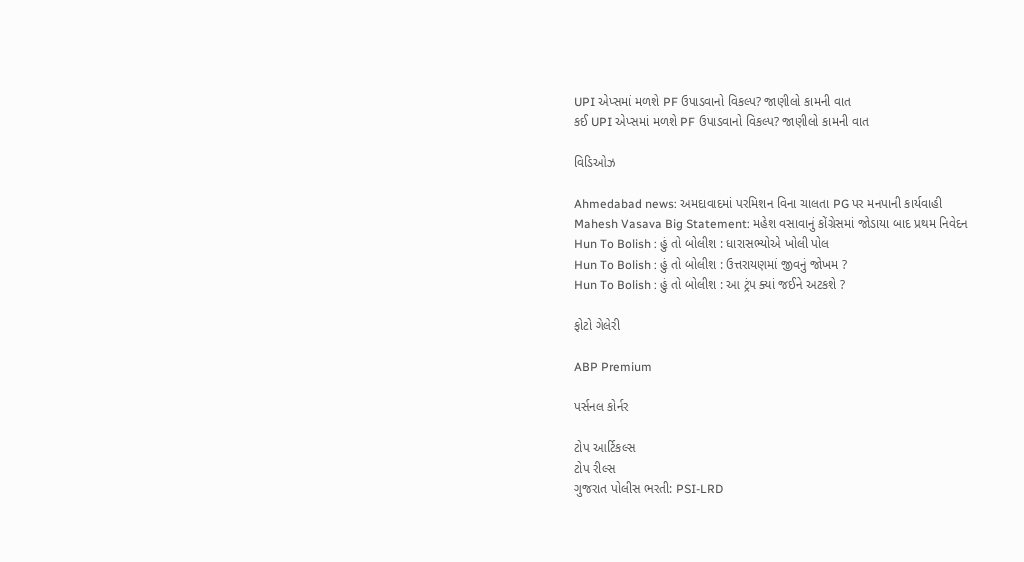UPI એપ્સમાં મળશે PF ઉપાડવાનો વિકલ્પ? જાણીલો કામની વાત
કઈ UPI એપ્સમાં મળશે PF ઉપાડવાનો વિકલ્પ? જાણીલો કામની વાત

વિડિઓઝ

Ahmedabad news: અમદાવાદમાં પરમિશન વિના ચાલતા PG પર મનપાની કાર્યવાહી
Mahesh Vasava Big Statement: મહેશ વસાવાનું કોંગ્રેસમાં જોડાયા બાદ પ્રથમ નિવેદન
Hun To Bolish : હું તો બોલીશ : ધારાસભ્યોએ ખોલી પોલ
Hun To Bolish : હું તો બોલીશ : ઉત્તરાયણમાં જીવનું જોખમ ?
Hun To Bolish : હું તો બોલીશ : આ ટ્રંપ ક્યાં જઈને અટકશે ?

ફોટો ગેલેરી

ABP Premium

પર્સનલ કોર્નર

ટોપ આર્ટિકલ્સ
ટોપ રીલ્સ
ગુજરાત પોલીસ ભરતી: PSI-LRD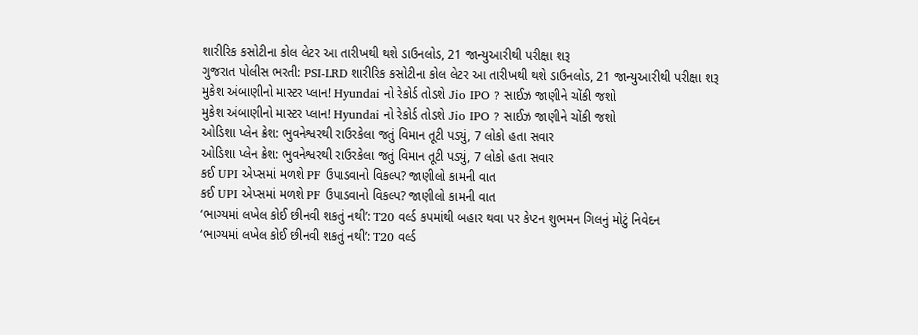શારીરિક કસોટીના કોલ લેટર આ તારીખથી થશે ડાઉનલોડ, 21 જાન્યુઆરીથી પરીક્ષા શરૂ
ગુજરાત પોલીસ ભરતી: PSI-LRD શારીરિક કસોટીના કોલ લેટર આ તારીખથી થશે ડાઉનલોડ, 21 જાન્યુઆરીથી પરીક્ષા શરૂ
મુકેશ અંબાણીનો માસ્ટર પ્લાન! Hyundai નો રેકોર્ડ તોડશે Jio IPO ? સાઈઝ જાણીને ચોંકી જશો
મુકેશ અંબાણીનો માસ્ટર પ્લાન! Hyundai નો રેકોર્ડ તોડશે Jio IPO ? સાઈઝ જાણીને ચોંકી જશો
ઓડિશા પ્લેન ક્રેશ: ભુવનેશ્વરથી રાઉરકેલા જતું વિમાન તૂટી પડ્યું, 7 લોકો હતા સવાર
ઓડિશા પ્લેન ક્રેશ: ભુવનેશ્વરથી રાઉરકેલા જતું વિમાન તૂટી પડ્યું, 7 લોકો હતા સવાર
કઈ UPI એપ્સમાં મળશે PF ઉપાડવાનો વિકલ્પ? જાણીલો કામની વાત
કઈ UPI એપ્સમાં મળશે PF ઉપાડવાનો વિકલ્પ? જાણીલો કામની વાત
‘ભાગ્યમાં લખેલ કોઈ છીનવી શકતું નથી’: T20 વર્લ્ડ કપમાંથી બહાર થવા પર કેપ્ટન શુભમન ગિલનું મોટું નિવેદન
‘ભાગ્યમાં લખેલ કોઈ છીનવી શકતું નથી’: T20 વર્લ્ડ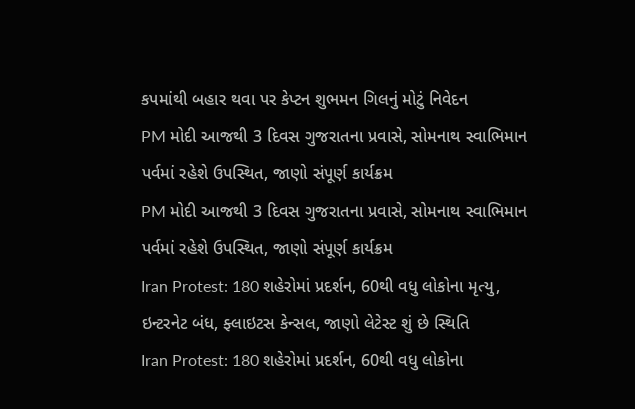કપમાંથી બહાર થવા પર કેપ્ટન શુભમન ગિલનું મોટું નિવેદન
PM મોદી આજથી 3 દિવસ ગુજરાતના પ્રવાસે, સોમનાથ સ્વાભિમાન પર્વમાં રહેશે ઉપસ્થિત, જાણો સંપૂર્ણ કાર્યક્રમ
PM મોદી આજથી 3 દિવસ ગુજરાતના પ્રવાસે, સોમનાથ સ્વાભિમાન પર્વમાં રહેશે ઉપસ્થિત, જાણો સંપૂર્ણ કાર્યક્રમ
Iran Protest: 180 શહેરોમાં પ્રદર્શન, 60થી વધુ લોકોના મૃત્યુ, ઇન્ટરનેટ બંધ, ફ્લાઇટસ કેન્સલ, જાણો લેટેસ્ટ શું છે સ્થિતિ
Iran Protest: 180 શહેરોમાં પ્રદર્શન, 60થી વધુ લોકોના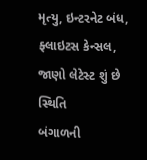મૃત્યુ, ઇન્ટરનેટ બંધ, ફ્લાઇટસ કેન્સલ, જાણો લેટેસ્ટ શું છે સ્થિતિ
બંગાળની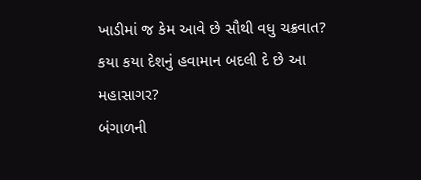ખાડીમાં જ કેમ આવે છે સૌથી વધુ ચક્રવાત? કયા કયા દેશનું હવામાન બદલી દે છે આ મહાસાગર?
બંગાળની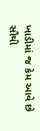ખાડીમાં જ કેમ આવે છે સૌથી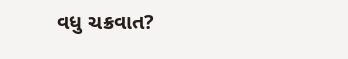વધુ ચક્રવાત?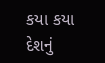કયા કયા દેશનું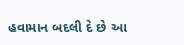હવામાન બદલી દે છે આ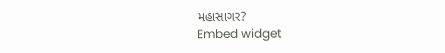મહાસાગર?
Embed widget